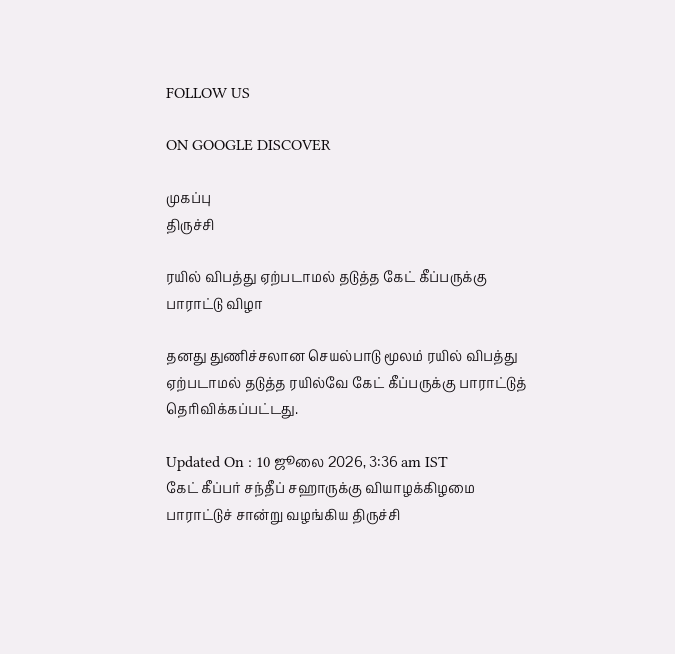FOLLOW US

ON GOOGLE DISCOVER

முகப்பு
திருச்சி

ரயில் விபத்து ஏற்படாமல் தடுத்த கேட் கீப்பருக்கு பாராட்டு விழா

தனது துணிச்சலான செயல்பாடு மூலம் ரயில் விபத்து ஏற்படாமல் தடுத்த ரயில்வே கேட் கீப்பருக்கு பாராட்டுத் தெரிவிக்கப்பட்டது.

Updated On : 10 ஜூலை 2026, 3:36 am IST
கேட் கீப்பர் சந்தீப் சஹாருக்கு வியாழக்கிழமை பாராட்டுச் சான்று வழங்கிய திருச்சி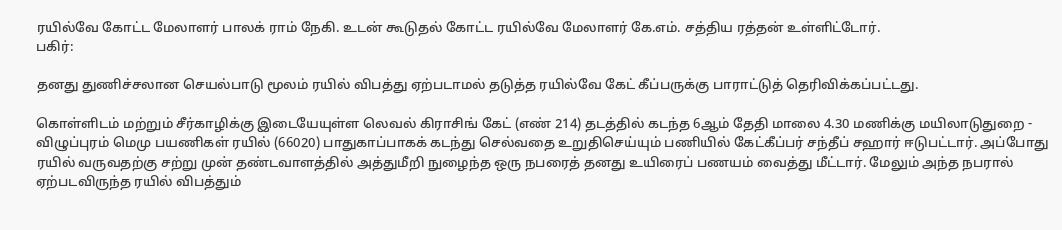ரயில்வே கோட்ட மேலாளர் பாலக் ராம் நேகி. உடன் கூடுதல் கோட்ட ரயில்வே மேலாளர் கே.எம். சத்திய ரத்தன் உள்ளிட்டோர்.
பகிர்:

தனது துணிச்சலான செயல்பாடு மூலம் ரயில் விபத்து ஏற்படாமல் தடுத்த ரயில்வே கேட் கீப்பருக்கு பாராட்டுத் தெரிவிக்கப்பட்டது.

கொள்ளிடம் மற்றும் சீர்காழிக்கு இடையேயுள்ள லெவல் கிராசிங் கேட் (எண் 214) தடத்தில் கடந்த 6ஆம் தேதி மாலை 4.30 மணிக்கு மயிலாடுதுறை - விழுப்புரம் மெமு பயணிகள் ரயில் (66020) பாதுகாப்பாகக் கடந்து செல்வதை உறுதிசெய்யும் பணியில் கேட்கீப்பர் சந்தீப் சஹார் ஈடுபட்டார். அப்போது ரயில் வருவதற்கு சற்று முன் தண்டவாளத்தில் அத்துமீறி நுழைந்த ஒரு நபரைத் தனது உயிரைப் பணயம் வைத்து மீட்டார். மேலும் அந்த நபரால் ஏற்படவிருந்த ரயில் விபத்தும்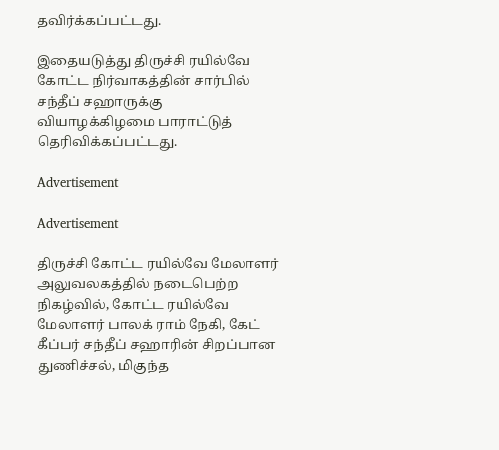தவிர்க்கப்பட்டது.

இதையடுத்து திருச்சி ரயில்வே கோட்ட நிர்வாகத்தின் சார்பில் சந்தீப் சஹாருக்கு வியாழக்கிழமை பாராட்டுத் தெரிவிக்கப்பட்டது.

Advertisement

Advertisement

திருச்சி கோட்ட ரயில்வே மேலாளர் அலுவலகத்தில் நடைபெற்ற நிகழ்வில், கோட்ட ரயில்வே மேலாளர் பாலக் ராம் நேகி, கேட் கீப்பர் சந்தீப் சஹாரின் சிறப்பான துணிச்சல், மிகுந்த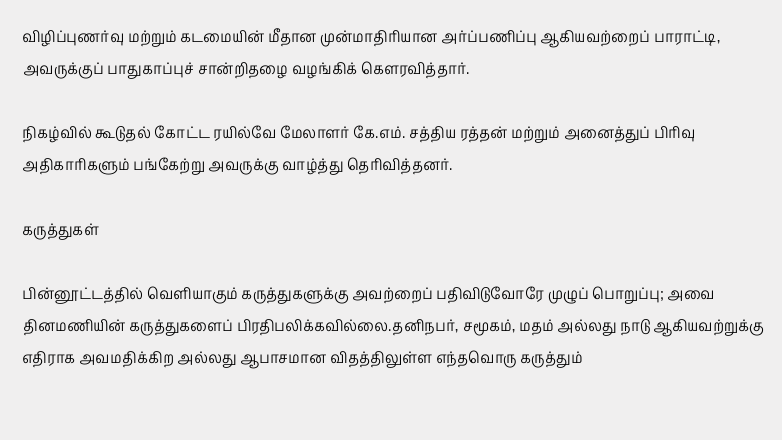விழிப்புணர்வு மற்றும் கடமையின் மீதான முன்மாதிரியான அர்ப்பணிப்பு ஆகியவற்றைப் பாராட்டி, அவருக்குப் பாதுகாப்புச் சான்றிதழை வழங்கிக் கெளரவித்தார்.

நிகழ்வில் கூடுதல் கோட்ட ரயில்வே மேலாளர் கே.எம். சத்திய ரத்தன் மற்றும் அனைத்துப் பிரிவு அதிகாரிகளும் பங்கேற்று அவருக்கு வாழ்த்து தெரிவித்தனர்.

கருத்துகள்

பின்னூட்டத்தில் வெளியாகும் கருத்துகளுக்கு அவற்றைப் பதிவிடுவோரே முழுப் பொறுப்பு; அவை தினமணியின் கருத்துகளைப் பிரதிபலிக்கவில்லை.தனிநபர், சமூகம், மதம் அல்லது நாடு ஆகியவற்றுக்கு எதிராக அவமதிக்கிற அல்லது ஆபாசமான விதத்திலுள்ள எந்தவொரு கருத்தும்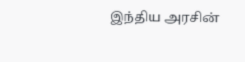இந்திய அரசின்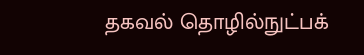தகவல் தொழில்நுட்பக்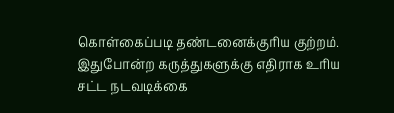கொள்கைப்படி தண்டனைக்குரிய குற்றம். இதுபோன்ற கருத்துகளுக்கு எதிராக உரிய சட்ட நடவடிக்கை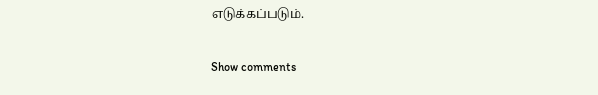எடுக்கப்படும்.

Show comments